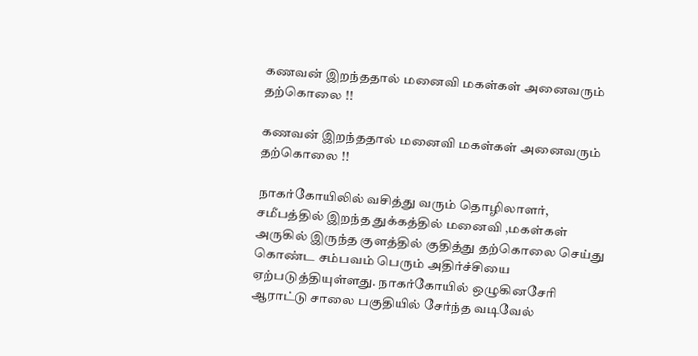கணவன் இறந்ததால் மனைவி மகள்கள் அனைவரும் தற்கொலை !!

கணவன் இறந்ததால் மனைவி மகள்கள் அனைவரும் தற்கொலை !!

நாகர்கோயிலில் வசித்து வரும் தொழிலாளர், சமீபத்தில் இறந்த துக்கத்தில் மனைவி ,மகள்கள் அருகில் இருந்த குளத்தில் குதித்து தற்கொலை செய்து கொண்ட சம்பவம் பெரும் அதிர்ச்சியை ஏற்படுத்தியுள்ளது. நாகர்கோயில் ஒழுகினசேரி ஆராட்டு சாலை பகுதியில் சேர்ந்த வடிவேல்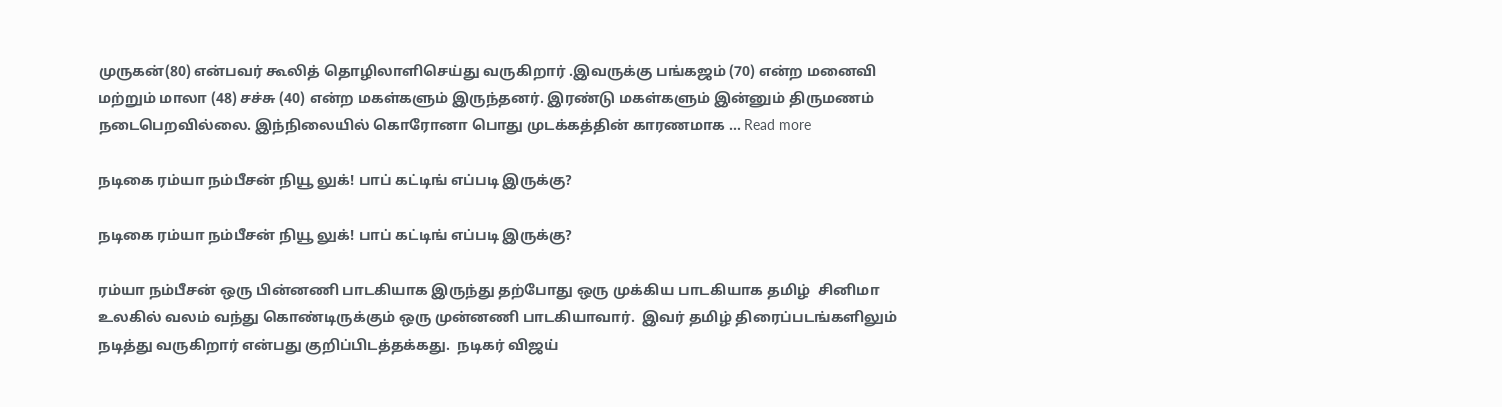முருகன்(80) என்பவர் கூலித் தொழிலாளிசெய்து வருகிறார் .இவருக்கு பங்கஜம் (70) என்ற மனைவி மற்றும் மாலா (48) சச்சு (40) என்ற மகள்களும் இருந்தனர். இரண்டு மகள்களும் இன்னும் திருமணம் நடைபெறவில்லை. இந்நிலையில் கொரோனா பொது முடக்கத்தின் காரணமாக … Read more

நடிகை ரம்யா நம்பீசன் நியூ லுக்! பாப் கட்டிங் எப்படி இருக்கு?

நடிகை ரம்யா நம்பீசன் நியூ லுக்! பாப் கட்டிங் எப்படி இருக்கு?

ரம்யா நம்பீசன் ஒரு பின்னணி பாடகியாக இருந்து தற்போது ஒரு முக்கிய பாடகியாக தமிழ்  சினிமா உலகில் வலம் வந்து கொண்டிருக்கும் ஒரு முன்னணி பாடகியாவார்.  இவர் தமிழ் திரைப்படங்களிலும் நடித்து வருகிறார் என்பது குறிப்பிடத்தக்கது.  நடிகர் விஜய்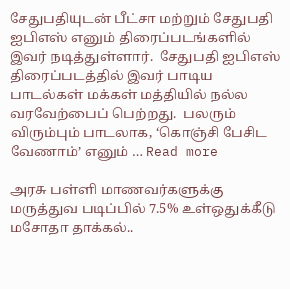சேதுபதியுடன் பீட்சா மற்றும் சேதுபதி ஐபிஎஸ் எனும் திரைப்படங்களில் இவர் நடித்துள்ளார்.  சேதுபதி ஐபிஎஸ் திரைப்படத்தில் இவர் பாடிய பாடல்கள் மக்கள் மத்தியில் நல்ல வரவேற்பைப் பெற்றது.  பலரும் விரும்பும் பாடலாக, ‘கொஞ்சி பேசிட வேணாம்’ எனும் … Read more

அரசு பள்ளி மாணவர்களுக்கு மருத்துவ படிப்பில் 7.5% உள்ஒதுக்கீடு மசோதா தாக்கல்..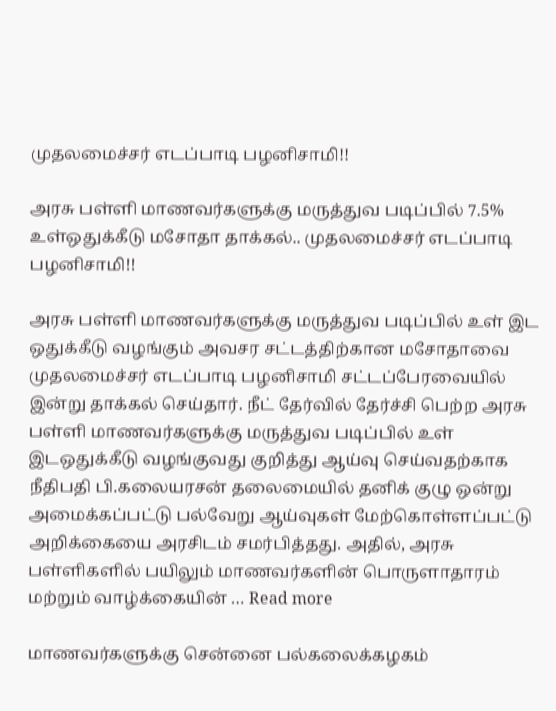முதலமைச்சர் எடப்பாடி பழனிசாமி!!

அரசு பள்ளி மாணவர்களுக்கு மருத்துவ படிப்பில் 7.5% உள்ஒதுக்கீடு மசோதா தாக்கல்.. முதலமைச்சர் எடப்பாடி பழனிசாமி!!

அரசு பள்ளி மாணவர்களுக்கு மருத்துவ படிப்பில் உள் இட ஒதுக்கீடு வழங்கும் அவசர சட்டத்திற்கான மசோதாவை முதலமைச்சர் எடப்பாடி பழனிசாமி சட்டப்பேரவையில் இன்று தாக்கல் செய்தார். நீட் தேர்வில் தேர்ச்சி பெற்ற அரசு பள்ளி மாணவர்களுக்கு மருத்துவ படிப்பில் உள் இடஒதுக்கீடு வழங்குவது குறித்து ஆய்வு செய்வதற்காக நீதிபதி பி.கலையரசன் தலைமையில் தனிக் குழு ஒன்று அமைக்கப்பட்டு பல்வேறு ஆய்வுகள் மேற்கொள்ளப்பட்டு அறிக்கையை அரசிடம் சமர்பித்தது. அதில், அரசு பள்ளிகளில் பயிலும் மாணவர்களின் பொருளாதாரம் மற்றும் வாழ்க்கையின் … Read more

மாணவர்களுக்கு சென்னை பல்கலைக்கழகம்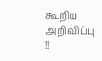கூறிய அறிவிப்பு !!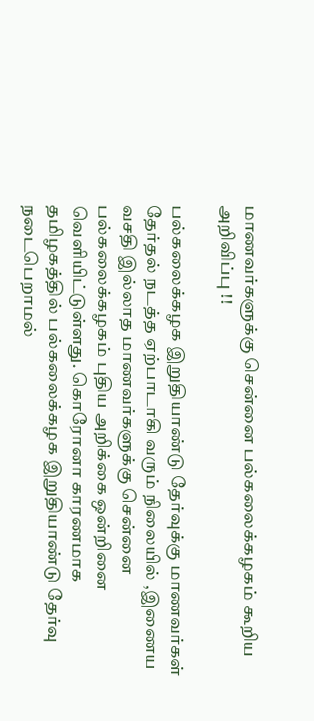மாணவர்களுக்கு சென்னை பல்கலைக்கழகம் கூறிய அறிவிப்பு !!

பல்கலைக்கழக இறுதியாண்டு தேர்வுக்கு மாணவர்கள் தேர்தல் நடத்த ஏற்பாடாகி வரும் நிலையில் ,இணைய வசதி இல்லாத மாணவர்களுக்கு சென்னை பல்கலைக்கழகம் புதிய அறிக்கை ஒன்றினை வெளியிட்டுள்ளது. கொரோனா காரணமாக தமிழகத்தில் பல்கலைக்கழக இறுதியாண்டு தேர்வு நடைபெறாமல்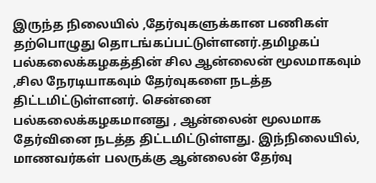இருந்த நிலையில் ,தேர்வுகளுக்கான பணிகள் தற்பொழுது தொடங்கப்பட்டுள்ளனர்.தமிழகப் பல்கலைக்கழகத்தின் சில ஆன்லைன் மூலமாகவும் ,சில நேரடியாகவும் தேர்வுகளை நடத்த திட்டமிட்டுள்ளனர். சென்னை பல்கலைக்கழகமானது , ஆன்லைன் மூலமாக தேர்வினை நடத்த திட்டமிட்டுள்ளது. இந்நிலையில், மாணவர்கள் பலருக்கு ஆன்லைன் தேர்வு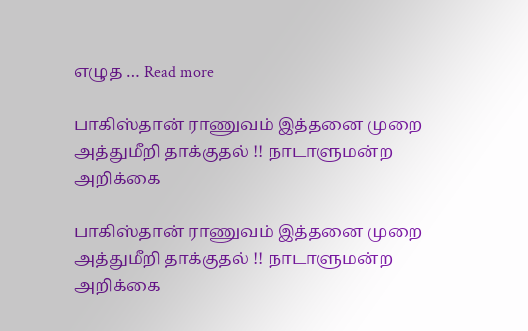எழுத … Read more

பாகிஸ்தான் ராணுவம் இத்தனை முறை அத்துமீறி தாக்குதல் !! நாடாளுமன்ற அறிக்கை

பாகிஸ்தான் ராணுவம் இத்தனை முறை அத்துமீறி தாக்குதல் !! நாடாளுமன்ற அறிக்கை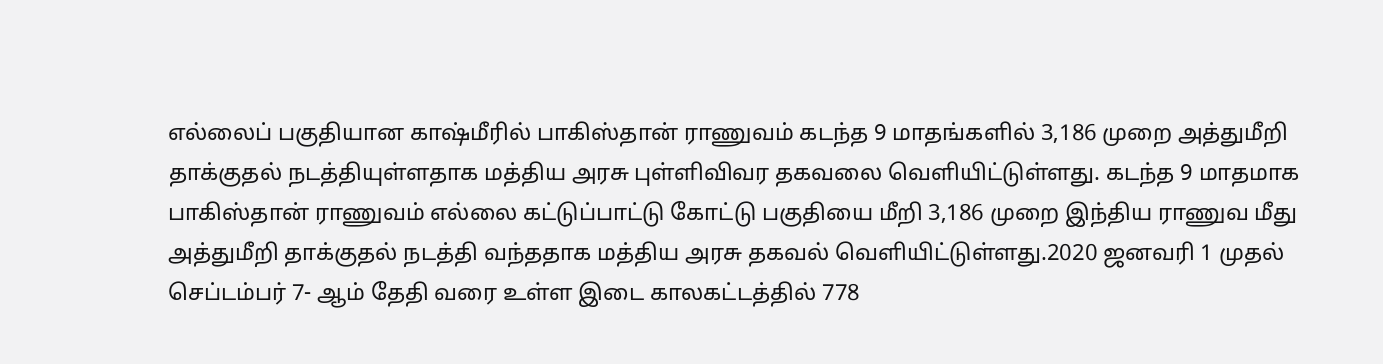எல்லைப் பகுதியான காஷ்மீரில் பாகிஸ்தான் ராணுவம் கடந்த 9 மாதங்களில் 3,186 முறை அத்துமீறி தாக்குதல் நடத்தியுள்ளதாக மத்திய அரசு புள்ளிவிவர தகவலை வெளியிட்டுள்ளது. கடந்த 9 மாதமாக பாகிஸ்தான் ராணுவம் எல்லை கட்டுப்பாட்டு கோட்டு பகுதியை மீறி 3,186 முறை இந்திய ராணுவ மீது அத்துமீறி தாக்குதல் நடத்தி வந்ததாக மத்திய அரசு தகவல் வெளியிட்டுள்ளது.2020 ஜனவரி 1 முதல் செப்டம்பர் 7- ஆம் தேதி வரை உள்ள இடை காலகட்டத்தில் 778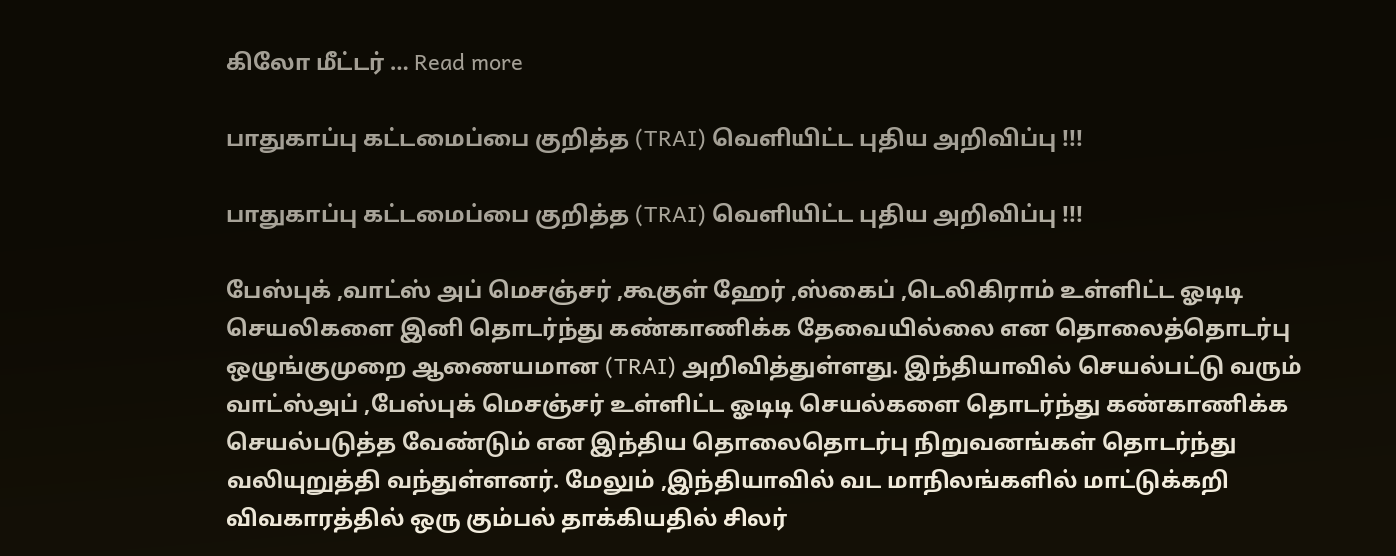கிலோ மீட்டர் … Read more

பாதுகாப்பு கட்டமைப்பை குறித்த (TRAI) வெளியிட்ட புதிய அறிவிப்பு !!!

பாதுகாப்பு கட்டமைப்பை குறித்த (TRAI) வெளியிட்ட புதிய அறிவிப்பு !!!

பேஸ்புக் ,வாட்ஸ் அப் மெசஞ்சர் ,கூகுள் ஹேர் ,ஸ்கைப் ,டெலிகிராம் உள்ளிட்ட ஓடிடி செயலிகளை இனி தொடர்ந்து கண்காணிக்க தேவையில்லை என தொலைத்தொடர்பு ஒழுங்குமுறை ஆணையமான (TRAI) அறிவித்துள்ளது. இந்தியாவில் செயல்பட்டு வரும் வாட்ஸ்அப் ,பேஸ்புக் மெசஞ்சர் உள்ளிட்ட ஓடிடி செயல்களை தொடர்ந்து கண்காணிக்க செயல்படுத்த வேண்டும் என இந்திய தொலைதொடர்பு நிறுவனங்கள் தொடர்ந்து வலியுறுத்தி வந்துள்ளனர். மேலும் ,இந்தியாவில் வட மாநிலங்களில் மாட்டுக்கறி விவகாரத்தில் ஒரு கும்பல் தாக்கியதில் சிலர்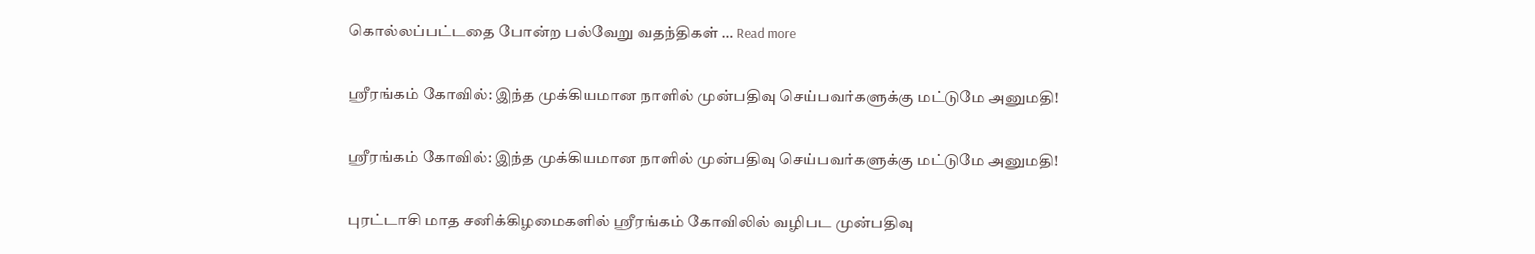கொல்லப்பட்டதை போன்ற பல்வேறு வதந்திகள் … Read more

ஸ்ரீரங்கம் கோவில்: இந்த முக்கியமான நாளில் முன்பதிவு செய்பவர்களுக்கு மட்டுமே அனுமதி!

ஸ்ரீரங்கம் கோவில்: இந்த முக்கியமான நாளில் முன்பதிவு செய்பவர்களுக்கு மட்டுமே அனுமதி!

புரட்டாசி மாத சனிக்கிழமைகளில் ஸ்ரீரங்கம் கோவிலில் வழிபட முன்பதிவு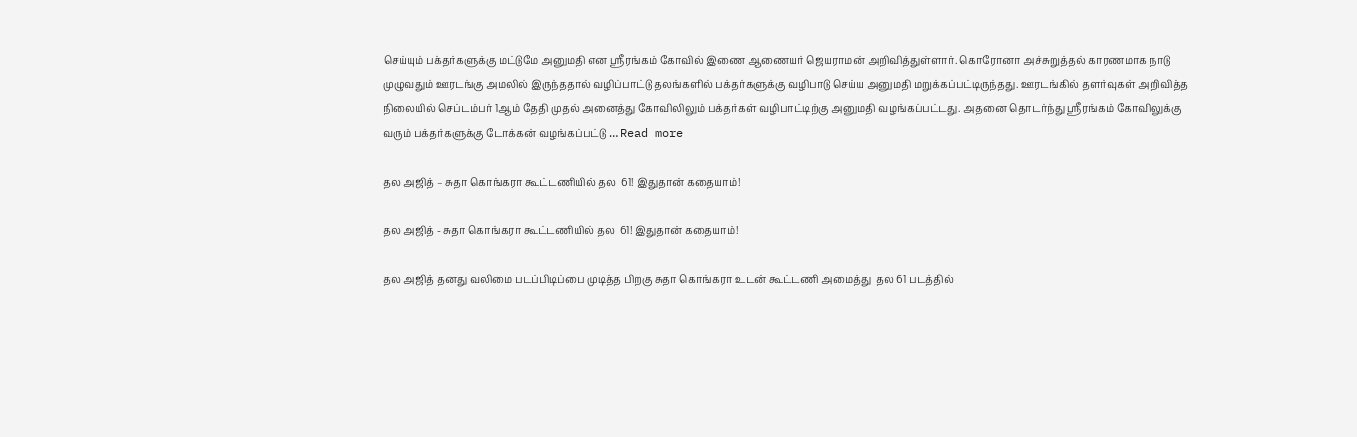செய்யும் பக்தர்களுக்கு மட்டுமே அனுமதி என ஸ்ரீரங்கம் கோவில் இணை ஆணையர் ஜெயராமன் அறிவித்துள்ளார். கொரோனா அச்சுறுத்தல் காரணமாக நாடு முழுவதும் ஊரடங்கு அமலில் இருந்ததால் வழிப்பாட்டு தலங்களில் பக்தர்களுக்கு வழிபாடு செய்ய அனுமதி மறுக்கப்பட்டிருந்தது. ஊரடங்கில் தளர்வுகள் அறிவித்த நிலையில் செப்டம்பர் 1ஆம் தேதி முதல் அனைத்து கோவிலிலும் பக்தர்கள் வழிபாட்டிற்கு அனுமதி வழங்கப்பட்டது. அதனை தொடர்ந்து ஸ்ரீரங்கம் கோவிலுக்கு வரும் பக்தர்களுக்கு டோக்கன் வழங்கப்பட்டு … Read more

தல அஜித் – சுதா கொங்கரா கூட்டணியில் தல  61! இதுதான் கதையாம்!

தல அஜித் - சுதா கொங்கரா கூட்டணியில் தல  61! இதுதான் கதையாம்!

தல அஜித் தனது வலிமை படப்பிடிப்பை முடித்த பிறகு சுதா கொங்கரா உடன் கூட்டணி அமைத்து  தல 61 படத்தில்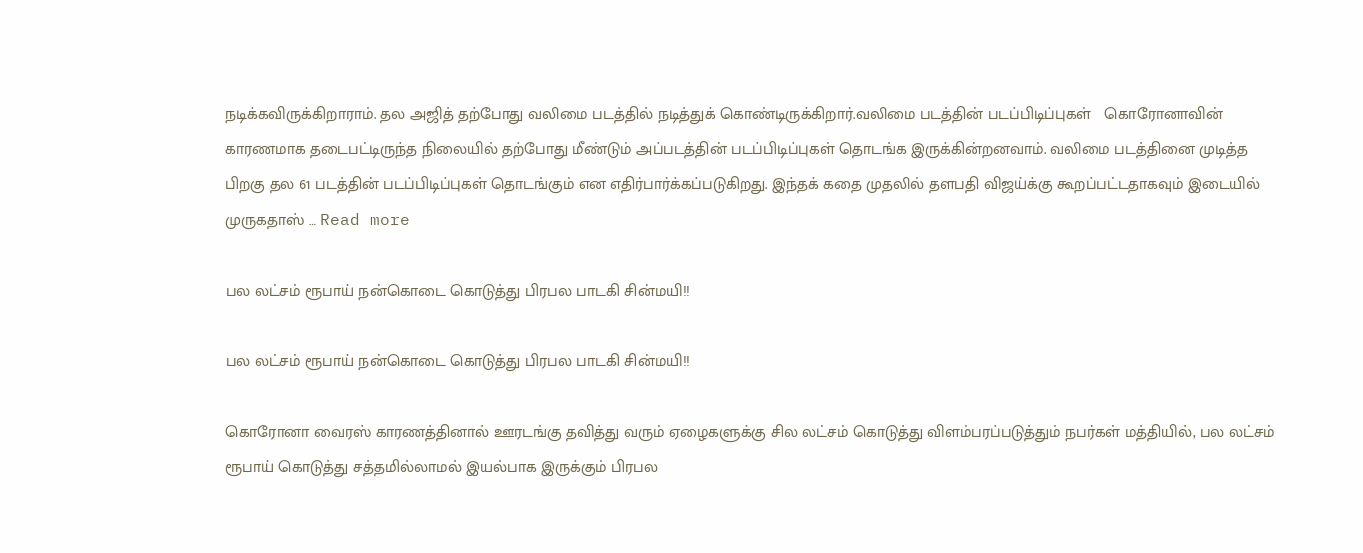நடிக்கவிருக்கிறாராம். தல அஜித் தற்போது வலிமை படத்தில் நடித்துக் கொண்டிருக்கிறார்.வலிமை படத்தின் படப்பிடிப்புகள்   கொரோனாவின் காரணமாக தடைபட்டிருந்த நிலையில் தற்போது மீண்டும் அப்படத்தின் படப்பிடிப்புகள் தொடங்க இருக்கின்றனவாம். வலிமை படத்தினை முடித்த பிறகு தல 61 படத்தின் படப்பிடிப்புகள் தொடங்கும் என எதிர்பார்க்கப்படுகிறது. இந்தக் கதை முதலில் தளபதி விஜய்க்கு கூறப்பட்டதாகவும் இடையில் முருகதாஸ் … Read more

பல லட்சம் ரூபாய் நன்கொடை கொடுத்து பிரபல பாடகி சின்மயி!!

பல லட்சம் ரூபாய் நன்கொடை கொடுத்து பிரபல பாடகி சின்மயி!!

கொரோனா வைரஸ் காரணத்தினால் ஊரடங்கு தவித்து வரும் ஏழைகளுக்கு சில லட்சம் கொடுத்து விளம்பரப்படுத்தும் நபர்கள் மத்தியில், பல லட்சம் ரூபாய் கொடுத்து சத்தமில்லாமல் இயல்பாக இருக்கும் பிரபல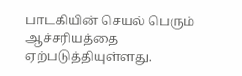பாடகியின் செயல் பெரும் ஆச்சரியத்தை ஏற்படுத்தியுள்ளது.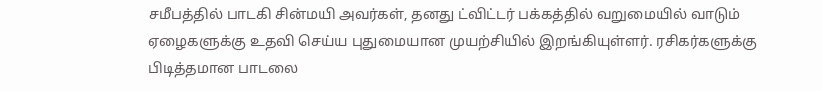சமீபத்தில் பாடகி சின்மயி அவர்கள், தனது ட்விட்டர் பக்கத்தில் வறுமையில் வாடும் ஏழைகளுக்கு உதவி செய்ய புதுமையான முயற்சியில் இறங்கியுள்ளர். ரசிகர்களுக்கு பிடித்தமான பாடலை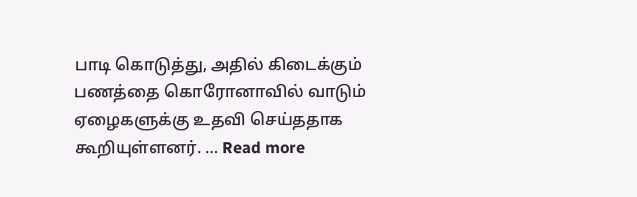பாடி கொடுத்து, அதில் கிடைக்கும் பணத்தை கொரோனாவில் வாடும் ஏழைகளுக்கு உதவி செய்ததாக கூறியுள்ளனர். … Read more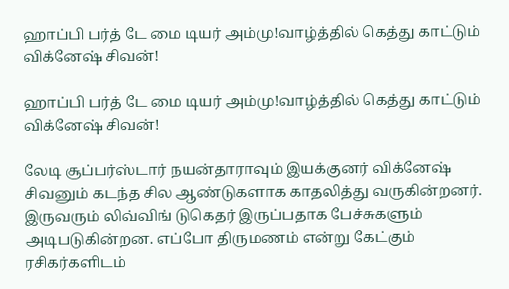ஹாப்பி பர்த் டே மை டியர் அம்மு!வாழ்த்தில் கெத்து காட்டும் விக்னேஷ் சிவன்!

ஹாப்பி பர்த் டே மை டியர் அம்மு!வாழ்த்தில் கெத்து காட்டும் விக்னேஷ் சிவன்!

லேடி சூப்பர்ஸ்டார் நயன்தாராவும் இயக்குனர் விக்னேஷ் சிவனும் கடந்த சில ஆண்டுகளாக காதலித்து வருகின்றனர். இருவரும் லிவ்விங் டுகெதர் இருப்பதாக பேச்சுகளும் அடிபடுகின்றன. எப்போ திருமணம் என்று கேட்கும் ரசிகர்களிடம்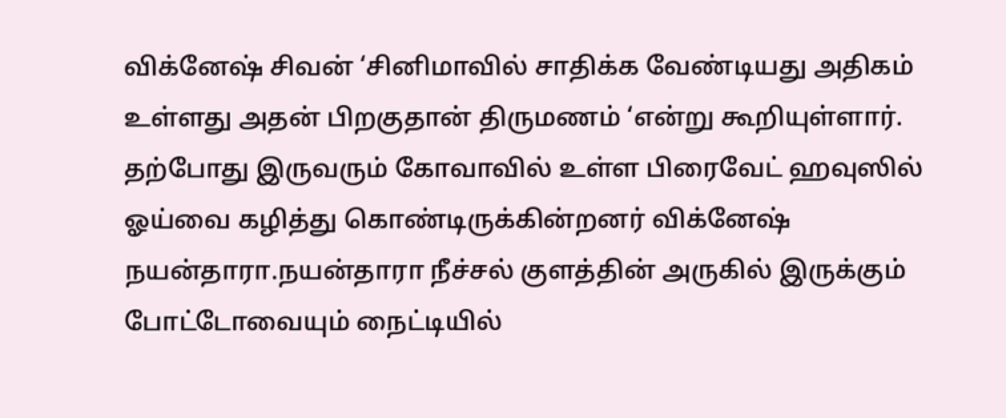விக்னேஷ் சிவன் ‘சினிமாவில் சாதிக்க வேண்டியது அதிகம் உள்ளது அதன் பிறகுதான் திருமணம் ‘என்று கூறியுள்ளார். தற்போது இருவரும் கோவாவில் உள்ள பிரைவேட் ஹவுஸில் ஓய்வை கழித்து கொண்டிருக்கின்றனர் விக்னேஷ் நயன்தாரா.நயன்தாரா நீச்சல் குளத்தின் அருகில் இருக்கும் போட்டோவையும் நைட்டியில்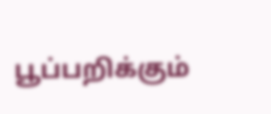பூப்பறிக்கும்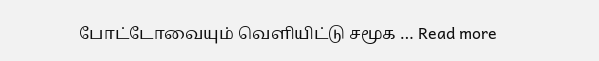போட்டோவையும் வெளியிட்டு சமூக … Read more